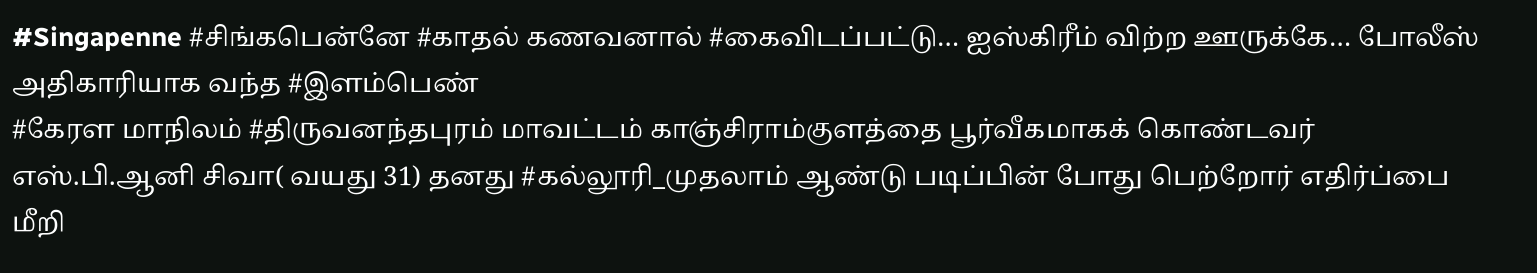#Singapenne #சிங்கபென்னே #காதல் கணவனால் #கைவிடப்பட்டு… ஐஸ்கிரீம் விற்ற ஊருக்கே… போலீஸ் அதிகாரியாக வந்த #இளம்பெண்
#கேரள மாநிலம் #திருவனந்தபுரம் மாவட்டம் காஞ்சிராம்குளத்தை பூர்வீகமாகக் கொண்டவர் எஸ்.பி.ஆனி சிவா( வயது 31) தனது #கல்லூரி_முதலாம் ஆண்டு படிப்பின் போது பெற்றோர் எதிர்ப்பை மீறி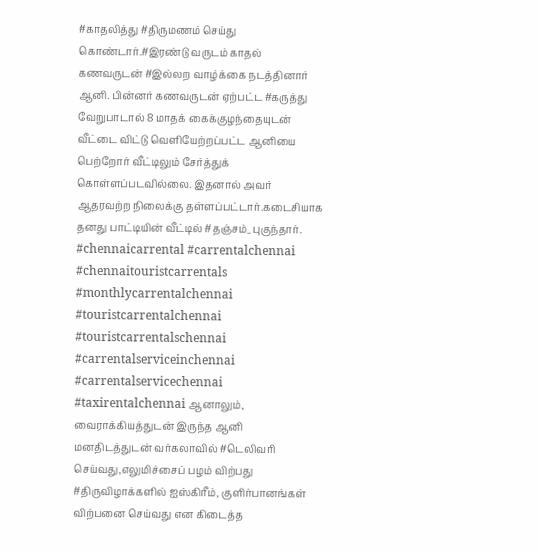#காதலித்து #திருமணம் செய்து கொண்டார்.#இரண்டு வருடம் காதல் கணவருடன் #இல்லற வாழ்க்கை நடத்தினார் ஆனி. பின்னர் கணவருடன் ஏற்பட்ட #கருத்து வேறுபாடால் 8 மாதக் கைக்குழந்தையுடன் வீட்டை விட்டு வெளியேற்றப்பட்ட ஆனியை பெற்றோர் வீட்டிலும் சேர்த்துக் கொள்ளப்படவில்லை. இதனால் அவர் ஆதரவற்ற நிலைக்கு தள்ளப்பட்டார்.கடைசியாக தனது பாட்டியின் வீட்டில் #தஞ்சம்_புகுந்தார். #chennaicarrental #carrentalchennai #chennaitouristcarrentals #monthlycarrentalchennai #touristcarrentalchennai #touristcarrentalschennai #carrentalserviceinchennai #carrentalservicechennai #taxirentalchennai ஆனாலும், வைராக்கியத்துடன் இருந்த ஆனி மனதிடத்துடன் வர்கலாவில் #டெலிவரி செய்வது,எலுமிச்சைப் பழம் விற்பது #திருவிழாக்களில் ஐஸ்கிரீம், குளிர்பானங்கள் விற்பனை செய்வது என கிடைத்த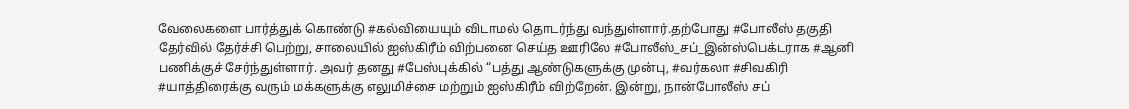வேலைகளை பார்த்துக் கொண்டு #கல்வியையும் விடாமல் தொடர்ந்து வந்துள்ளார்.தற்போது #போலீஸ் தகுதி தேர்வில் தேர்ச்சி பெற்று, சாலையில் ஐஸ்கிரீம் விற்பனை செய்த ஊரிலே #போலீஸ்_சப்_இன்ஸ்பெக்டராக #ஆனி பணிக்குச் சேர்ந்துள்ளார். அவர் தனது #பேஸ்புக்கில் “பத்து ஆண்டுகளுக்கு முன்பு, #வர்கலா #சிவகிரி #யாத்திரைக்கு வரும் மக்களுக்கு எலுமிச்சை மற்றும் ஐஸ்கிரீம் விற்றேன். இன்று, நான்போலீஸ் சப்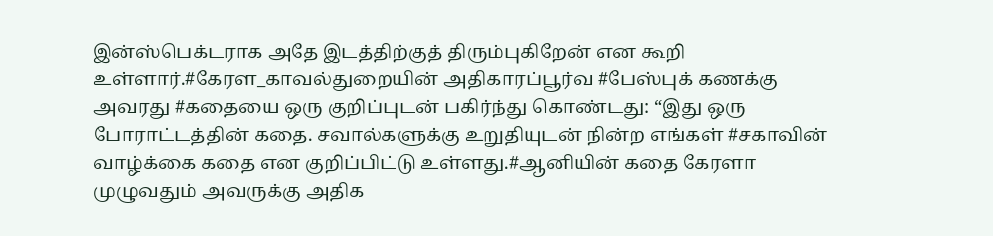இன்ஸ்பெக்டராக அதே இடத்திற்குத் திரும்புகிறேன் என கூறி உள்ளார்.#கேரள_காவல்துறையின் அதிகாரப்பூர்வ #பேஸ்புக் கணக்கு அவரது #கதையை ஒரு குறிப்புடன் பகிர்ந்து கொண்டது: “இது ஒரு போராட்டத்தின் கதை. சவால்களுக்கு உறுதியுடன் நின்ற எங்கள் #சகாவின் வாழ்க்கை கதை என குறிப்பிட்டு உள்ளது.#ஆனியின் கதை கேரளா முழுவதும் அவருக்கு அதிக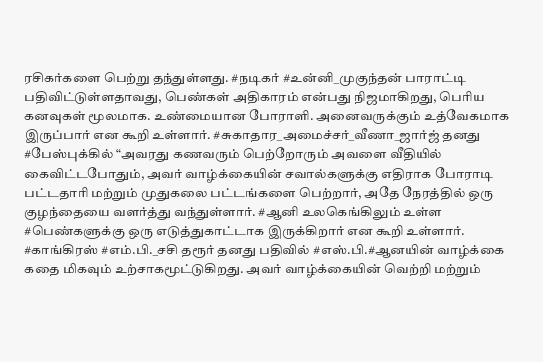ரசிகர்களை பெற்று தந்துள்ளது. #நடிகர் #உன்னி_முகுந்தன் பாராட்டி பதிவிட்டுள்ளதாவது, பெண்கள் அதிகாரம் என்பது நிஜமாகிறது, பெரிய கனவுகள் மூலமாக. உண்மையான போராளி. அனைவருக்கும் உத்வேகமாக இருப்பார் என கூறி உள்ளார். #சுகாதார_அமைச்சர்_வீணா_ஜார்ஜ் தனது #பேஸ்புக்கில் “அவரது கணவரும் பெற்றோரும் அவளை வீதியில் கைவிட்டபோதும், அவர் வாழ்க்கையின் சவால்களுக்கு எதிராக போராடி பட்டதாரி மற்றும் முதுகலை பட்டங்களை பெற்றார், அதே நேரத்தில் ஒரு குழந்தையை வளர்த்து வந்துள்ளார். #ஆனி உலகெங்கிலும் உள்ள #பெண்களுக்கு ஒரு எடுத்துகாட்டாக இருக்கிறார் என கூறி உள்ளார். #காங்கிரஸ் #எம்.பி._சசி தரூர் தனது பதிவில் #எஸ்.பி.#ஆனயின் வாழ்க்கை கதை மிகவும் உற்சாகமூட்டுகிறது. அவர் வாழ்க்கையின் வெற்றி மற்றும்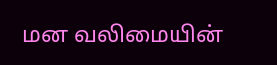மன வலிமையின்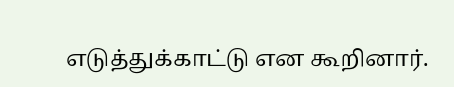எடுத்துக்காட்டு என கூறினார்.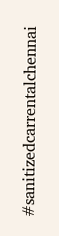#sanitizedcarrentalchennai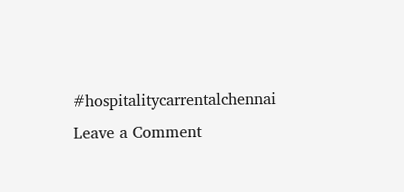#hospitalitycarrentalchennai
Leave a Comment